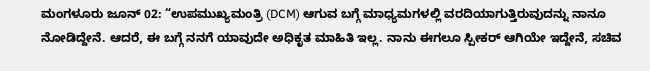ಮಂಗಳೂರು ಜೂನ್ 02: “ಉಪಮುಖ್ಯಮಂತ್ರಿ (DCM) ಆಗುವ ಬಗ್ಗೆ ಮಾಧ್ಯಮಗಳಲ್ಲಿ ವರದಿಯಾಗುತ್ತಿರುವುದನ್ನು ನಾನೂ ನೋಡಿದ್ದೇನೆ. ಆದರೆ, ಈ ಬಗ್ಗೆ ನನಗೆ ಯಾವುದೇ ಅಧಿಕೃತ ಮಾಹಿತಿ ಇಲ್ಲ. ನಾನು ಈಗಲೂ ಸ್ಪೀಕರ್ ಆಗಿಯೇ ಇದ್ದೇನೆ, ಸಚಿವ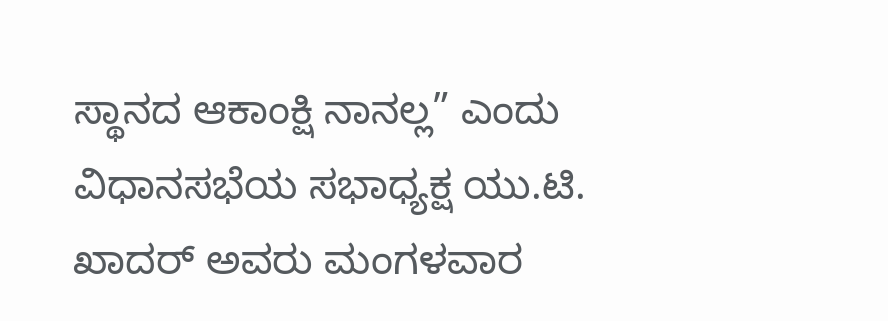ಸ್ಥಾನದ ಆಕಾಂಕ್ಷಿ ನಾನಲ್ಲ” ಎಂದು ವಿಧಾನಸಭೆಯ ಸಭಾಧ್ಯಕ್ಷ ಯು.ಟಿ. ಖಾದರ್ ಅವರು ಮಂಗಳವಾರ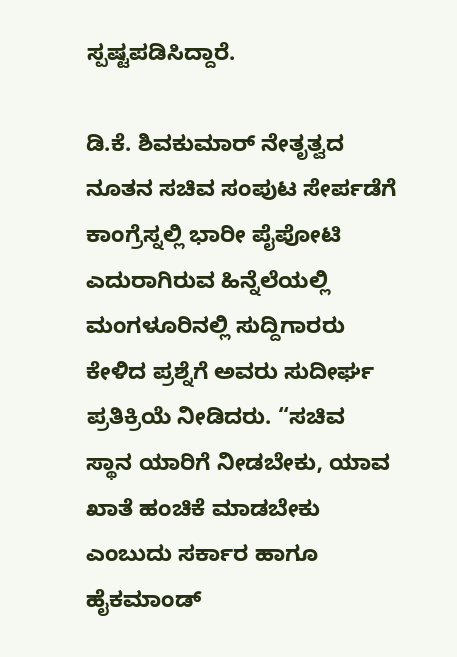ಸ್ಪಷ್ಟಪಡಿಸಿದ್ದಾರೆ.

ಡಿ.ಕೆ. ಶಿವಕುಮಾರ್ ನೇತೃತ್ವದ ನೂತನ ಸಚಿವ ಸಂಪುಟ ಸೇರ್ಪಡೆಗೆ ಕಾಂಗ್ರೆಸ್ನಲ್ಲಿ ಭಾರೀ ಪೈಪೋಟಿ ಎದುರಾಗಿರುವ ಹಿನ್ನೆಲೆಯಲ್ಲಿ ಮಂಗಳೂರಿನಲ್ಲಿ ಸುದ್ದಿಗಾರರು ಕೇಳಿದ ಪ್ರಶ್ನೆಗೆ ಅವರು ಸುದೀರ್ಘ ಪ್ರತಿಕ್ರಿಯೆ ನೀಡಿದರು. “ಸಚಿವ ಸ್ಥಾನ ಯಾರಿಗೆ ನೀಡಬೇಕು, ಯಾವ ಖಾತೆ ಹಂಚಿಕೆ ಮಾಡಬೇಕು ಎಂಬುದು ಸರ್ಕಾರ ಹಾಗೂ ಹೈಕಮಾಂಡ್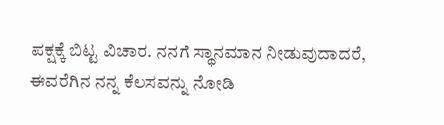ಪಕ್ಷಕ್ಕೆ ಬಿಟ್ಟ ವಿಚಾರ. ನನಗೆ ಸ್ಥಾನಮಾನ ನೀಡುವುದಾದರೆ, ಈವರೆಗಿನ ನನ್ನ ಕೆಲಸವನ್ನು ನೋಡಿ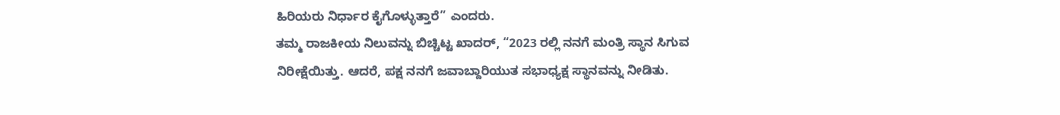ಹಿರಿಯರು ನಿರ್ಧಾರ ಕೈಗೊಳ್ಳುತ್ತಾರೆ” ಎಂದರು.
ತಮ್ಮ ರಾಜಕೀಯ ನಿಲುವನ್ನು ಬಿಚ್ಚಿಟ್ಟ ಖಾದರ್, “2023 ರಲ್ಲಿ ನನಗೆ ಮಂತ್ರಿ ಸ್ಥಾನ ಸಿಗುವ ನಿರೀಕ್ಷೆಯಿತ್ತು. ಆದರೆ, ಪಕ್ಷ ನನಗೆ ಜವಾಬ್ದಾರಿಯುತ ಸಭಾಧ್ಯಕ್ಷ ಸ್ಥಾನವನ್ನು ನೀಡಿತು.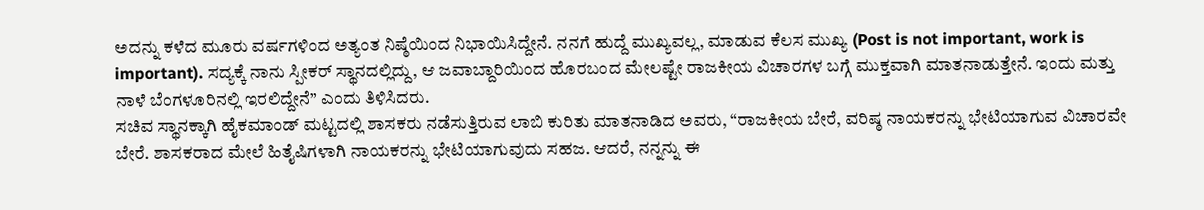ಅದನ್ನು ಕಳೆದ ಮೂರು ವರ್ಷಗಳಿಂದ ಅತ್ಯಂತ ನಿಷ್ಠೆಯಿಂದ ನಿಭಾಯಿಸಿದ್ದೇನೆ. ನನಗೆ ಹುದ್ದೆ ಮುಖ್ಯವಲ್ಲ, ಮಾಡುವ ಕೆಲಸ ಮುಖ್ಯ (Post is not important, work is important). ಸದ್ಯಕ್ಕೆ ನಾನು ಸ್ಪೀಕರ್ ಸ್ಥಾನದಲ್ಲಿದ್ದು, ಆ ಜವಾಬ್ದಾರಿಯಿಂದ ಹೊರಬಂದ ಮೇಲಷ್ಟೇ ರಾಜಕೀಯ ವಿಚಾರಗಳ ಬಗ್ಗೆ ಮುಕ್ತವಾಗಿ ಮಾತನಾಡುತ್ತೇನೆ. ಇಂದು ಮತ್ತು ನಾಳೆ ಬೆಂಗಳೂರಿನಲ್ಲಿ ಇರಲಿದ್ದೇನೆ” ಎಂದು ತಿಳಿಸಿದರು.
ಸಚಿವ ಸ್ಥಾನಕ್ಕಾಗಿ ಹೈಕಮಾಂಡ್ ಮಟ್ಟದಲ್ಲಿ ಶಾಸಕರು ನಡೆಸುತ್ತಿರುವ ಲಾಬಿ ಕುರಿತು ಮಾತನಾಡಿದ ಅವರು, “ರಾಜಕೀಯ ಬೇರೆ, ವರಿಷ್ಠ ನಾಯಕರನ್ನು ಭೇಟಿಯಾಗುವ ವಿಚಾರವೇ ಬೇರೆ. ಶಾಸಕರಾದ ಮೇಲೆ ಹಿತೈಷಿಗಳಾಗಿ ನಾಯಕರನ್ನು ಭೇಟಿಯಾಗುವುದು ಸಹಜ. ಆದರೆ, ನನ್ನನ್ನು ಈ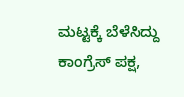ಮಟ್ಟಕ್ಕೆ ಬೆಳೆಸಿದ್ದು ಕಾಂಗ್ರೆಸ್ ಪಕ್ಷ,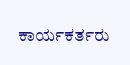ಕಾರ್ಯಕರ್ತರು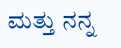ಮತ್ತು ನನ್ನ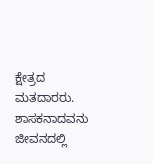ಕ್ಷೇತ್ರದ ಮತದಾರರು. ಶಾಸಕನಾದವನು ಜೀವನದಲ್ಲಿ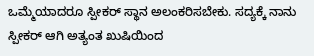ಒಮ್ಮೆಯಾದರೂ ಸ್ಪೀಕರ್ ಸ್ಥಾನ ಅಲಂಕರಿಸಬೇಕು. ಸದ್ಯಕ್ಕೆ ನಾನು ಸ್ಪೀಕರ್ ಆಗಿ ಅತ್ಯಂತ ಖುಷಿಯಿಂದ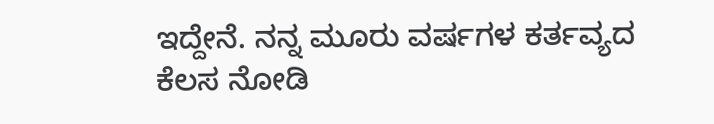ಇದ್ದೇನೆ. ನನ್ನ ಮೂರು ವರ್ಷಗಳ ಕರ್ತವ್ಯದ ಕೆಲಸ ನೋಡಿ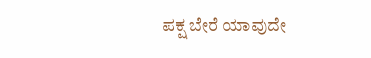ಪಕ್ಷ ಬೇರೆ ಯಾವುದೇ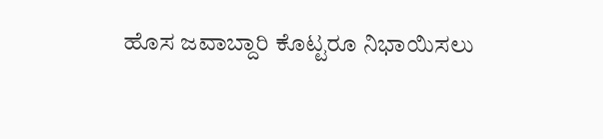ಹೊಸ ಜವಾಬ್ದಾರಿ ಕೊಟ್ಟರೂ ನಿಭಾಯಿಸಲು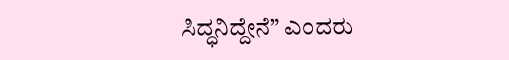ಸಿದ್ಧನಿದ್ದೇನೆ” ಎಂದರು